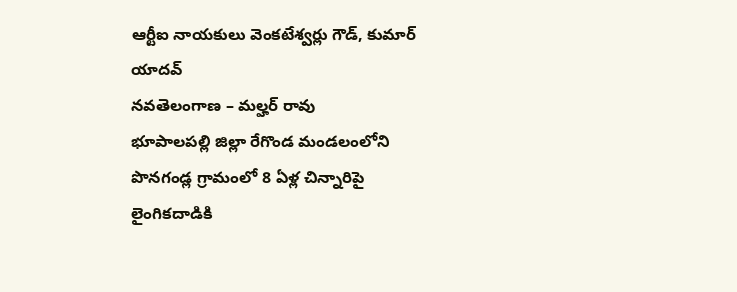ఆర్టీఐ నాయకులు వెంకటేశ్వర్లు గౌడ్, కుమార్ యాదవ్
నవతెలంగాణ – మల్హర్ రావు
భూపాలపల్లి జిల్లా రేగొండ మండలంలోని పొనగండ్ల గ్రామంలో 8 ఏళ్ల చిన్నారిపై లైంగికదాడికి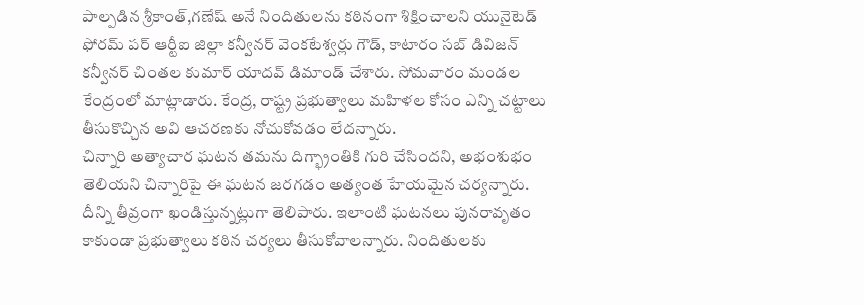పాల్పడిన శ్రీకాంత్,గణేష్ అనే నిందితులను కఠినంగా శిక్షించాలని యునైటెడ్ ఫోరమ్ పర్ ఆర్టీఐ జిల్లా కన్వీనర్ వెంకటేశ్వర్లు గౌడ్, కాటారం సబ్ డివిజన్ కన్వీనర్ చింతల కుమార్ యాదవ్ డిమాండ్ చేశారు. సోమవారం మండల కేంద్రంలో మాట్లాడారు. కేంద్ర, రాష్ట్ర ప్రభుత్వాలు మహిళల కోసం ఎన్ని చట్టాలు తీసుకొచ్చిన అవి ఆచరణకు నోచుకోవడం లేదన్నారు.
చిన్నారి అత్యాచార ఘటన తమను దిగ్భ్రాంతికి గురి చేసిందని, అభంశుభం తెలియని చిన్నారిపై ఈ ఘటన జరగడం అత్యంత హేయమైన చర్యన్నారు. దీన్ని తీవ్రంగా ఖండిస్తున్నట్లుగా తెలిపారు. ఇలాంటి ఘటనలు పునరావృతం కాకుండా ప్రభుత్వాలు కఠిన చర్యలు తీసుకోవాలన్నారు. నిందితులకు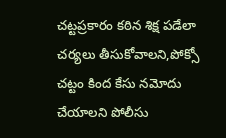చట్టప్రకారం కఠిన శిక్ష పడేలా చర్యలు తీసుకోవాలని,పోక్సో చట్టం కింద కేసు నమోదు చేయాలని పోలీసు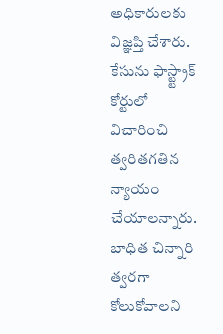అధికారులకు విజ్ఞప్తి చేశారు. కేసును ఫాస్ట్ట్రాక్ కోర్టులో విచారించి త్వరితగతిన న్యాయం చేయాలన్నారు. బాధిత చిన్నారి త్వరగా కోలుకోవాలని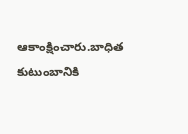ఆకాంక్షించారు.బాధిత కుటుంబానికి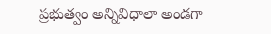ప్రభుత్వం అన్నివిధాలా అండగా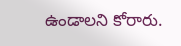ఉండాలని కోరారు.